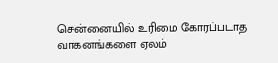சென்னையில் உரிமை கோரப்படாத வாகனங்களை ஏலம்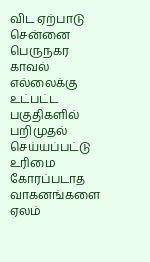விட ஏற்பாடு
சென்னை பெருநகர காவல் எல்லைக்கு உட்பட்ட பகுதிகளில் பறிமுதல் செய்யப்பட்டு உரிமை கோரப்படாத வாகனங்களை ஏலம்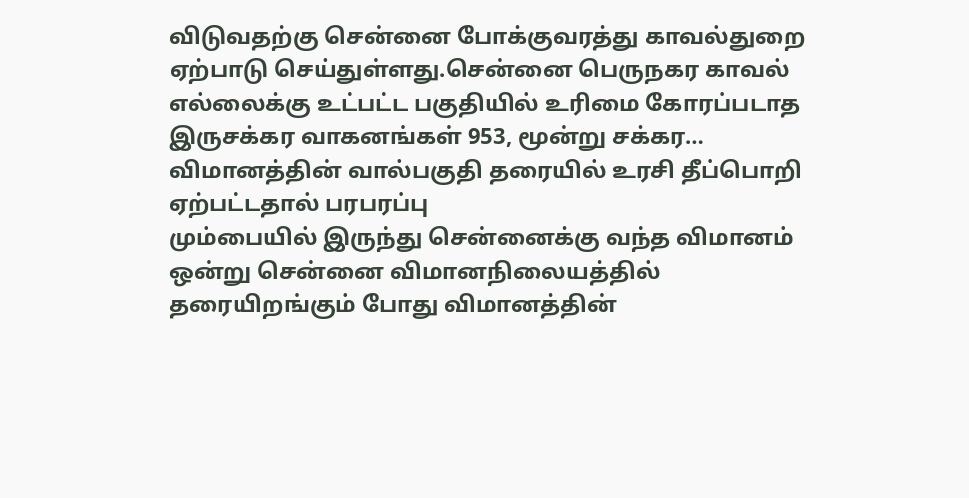விடுவதற்கு சென்னை போக்குவரத்து காவல்துறை ஏற்பாடு செய்துள்ளது.சென்னை பெருநகர காவல் எல்லைக்கு உட்பட்ட பகுதியில் உரிமை கோரப்படாத இருசக்கர வாகனங்கள் 953, மூன்று சக்கர…
விமானத்தின் வால்பகுதி தரையில் உரசி தீப்பொறி ஏற்பட்டதால் பரபரப்பு
மும்பையில் இருந்து சென்னைக்கு வந்த விமானம் ஒன்று சென்னை விமானநிலையத்தில் தரையிறங்கும் போது விமானத்தின்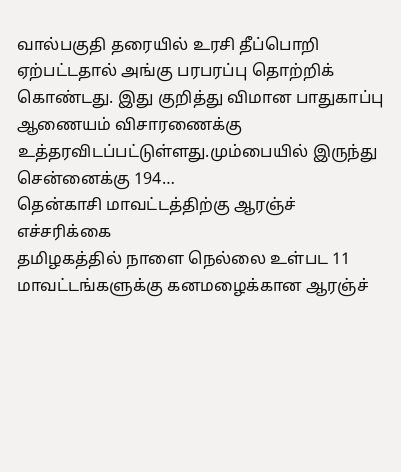வால்பகுதி தரையில் உரசி தீப்பொறி ஏற்பட்டதால் அங்கு பரபரப்பு தொற்றிக் கொண்டது. இது குறித்து விமான பாதுகாப்பு ஆணையம் விசாரணைக்கு உத்தரவிடப்பட்டுள்ளது.மும்பையில் இருந்து சென்னைக்கு 194…
தென்காசி மாவட்டத்திற்கு ஆரஞ்ச் எச்சரிக்கை
தமிழகத்தில் நாளை நெல்லை உள்பட 11 மாவட்டங்களுக்கு கனமழைக்கான ஆரஞ்ச்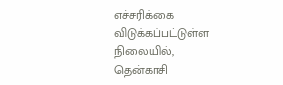எச்சரிக்கை விடுக்கப்பட்டுள்ள நிலையில், தென்காசி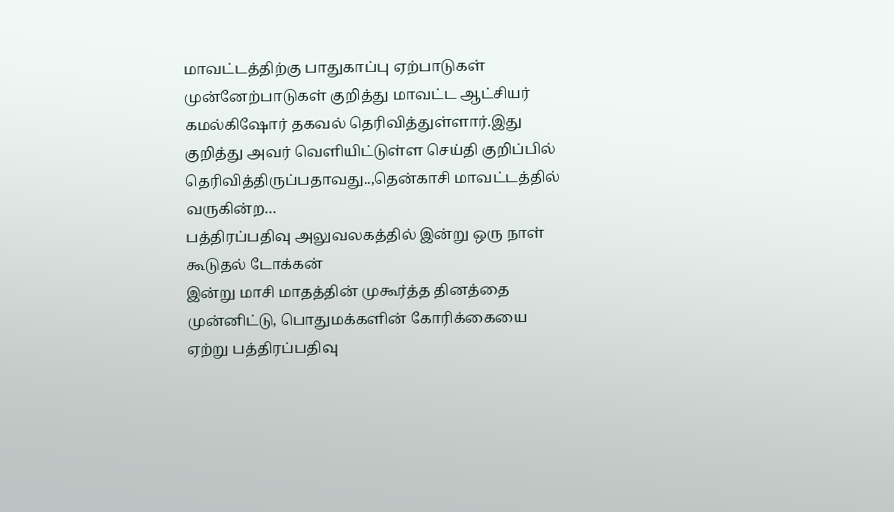மாவட்டத்திற்கு பாதுகாப்பு ஏற்பாடுகள் முன்னேற்பாடுகள் குறித்து மாவட்ட ஆட்சியர் கமல்கிஷோர் தகவல் தெரிவித்துள்ளார்.இது குறித்து அவர் வெளியிட்டுள்ள செய்தி குறிப்பில் தெரிவித்திருப்பதாவது..,தென்காசி மாவட்டத்தில் வருகின்ற…
பத்திரப்பதிவு அலுவலகத்தில் இன்று ஒரு நாள் கூடுதல் டோக்கன்
இன்று மாசி மாதத்தின் முகூர்த்த தினத்தை முன்னிட்டு, பொதுமக்களின் கோரிக்கையை ஏற்று பத்திரப்பதிவு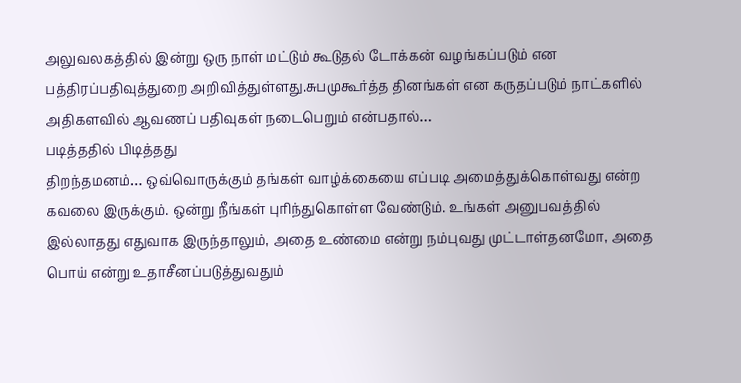அலுவலகத்தில் இன்று ஒரு நாள் மட்டும் கூடுதல் டோக்கன் வழங்கப்படும் என பத்திரப்பதிவுத்துறை அறிவித்துள்ளது.சுபமுகூர்த்த தினங்கள் என கருதப்படும் நாட்களில் அதிகளவில் ஆவணப் பதிவுகள் நடைபெறும் என்பதால்…
படித்ததில் பிடித்தது
திறந்தமனம்… ஒவ்வொருக்கும் தங்கள் வாழ்க்கையை எப்படி அமைத்துக்கொள்வது என்ற கவலை இருக்கும். ஒன்று நீங்கள் புரிந்துகொள்ள வேண்டும். உங்கள் அனுபவத்தில் இல்லாதது எதுவாக இருந்தாலும், அதை உண்மை என்று நம்புவது முட்டாள்தனமோ, அதை பொய் என்று உதாசீனப்படுத்துவதும்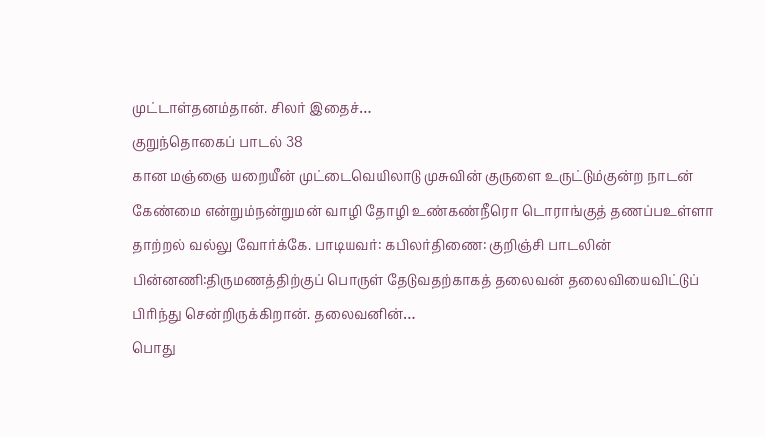முட்டாள்தனம்தான். சிலர் இதைச்…
குறுந்தொகைப் பாடல் 38
கான மஞ்ஞை யறையீன் முட்டைவெயிலாடு முசுவின் குருளை உருட்டும்குன்ற நாடன் கேண்மை என்றும்நன்றுமன் வாழி தோழி உண்கண்நீரொ டொராங்குத் தணப்பஉள்ளா தாற்றல் வல்லு வோர்க்கே. பாடியவர்: கபிலர்திணை: குறிஞ்சி பாடலின் பின்னணி:திருமணத்திற்குப் பொருள் தேடுவதற்காகத் தலைவன் தலைவியைவிட்டுப் பிரிந்து சென்றிருக்கிறான். தலைவனின்…
பொது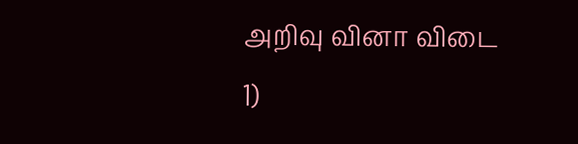அறிவு வினா விடை
1)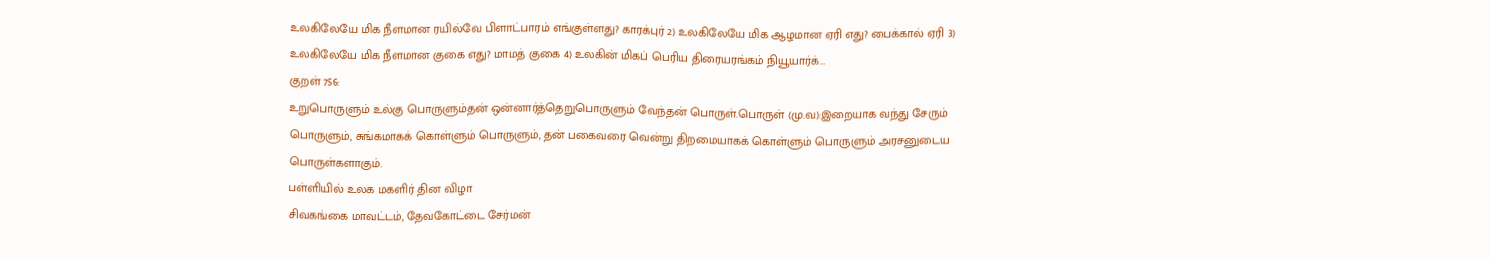உலகிலேயே மிக நீளமான ரயில்வே பிளாட்பாரம் எங்குள்ளது? காரக்புர் 2) உலகிலேயே மிக ஆழமான ஏரி எது? பைக்கால் ஏரி 3) உலகிலேயே மிக நீளமான குகை எது? மாமத் குகை 4) உலகின் மிகப் பெரிய திரையரங்கம் நியூயார்க்…
குறள் 756:
உறுபொருளும் உல்கு பொருளும்தன் ஒன்னார்த்தெறுபொருளும் வேந்தன் பொருள்.பொருள் (மு.வ):இறையாக வந்து சேரும் பொருளும், சுங்கமாகக் கொள்ளும் பொருளும், தன் பகைவரை வென்று திறமையாகக் கொள்ளும் பொருளும் அரசனுடைய பொருள்களாகும்.
பள்ளியில் உலக மகளிர் தின விழா
சிவகங்கை மாவட்டம், தேவகோட்டை சேர்மன்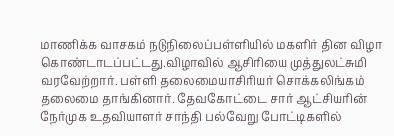மாணிக்க வாசகம் நடுநிலைப்பள்ளியில் மகளிர் தின விழா கொண்டாடப்பட்டது.விழாவில் ஆசிரியை முத்துலட்சுமி வரவேற்றார். பள்ளி தலைமையாசிரியர் சொக்கலிங்கம் தலைமை தாங்கினார். தேவகோட்டை சார் ஆட்சியரின் நேர்முக உதவியாளர் சாந்தி பல்வேறு போட்டிகளில்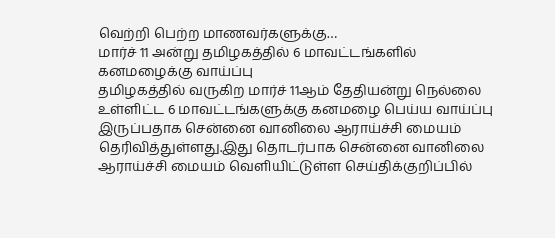வெற்றி பெற்ற மாணவர்களுக்கு…
மார்ச் 11 அன்று தமிழகத்தில் 6 மாவட்டங்களில் கனமழைக்கு வாய்ப்பு
தமிழகத்தில் வருகிற மார்ச் 11ஆம் தேதியன்று நெல்லை உள்ளிட்ட 6 மாவட்டங்களுக்கு கனமழை பெய்ய வாய்ப்பு இருப்பதாக சென்னை வானிலை ஆராய்ச்சி மையம் தெரிவித்துள்ளது.இது தொடர்பாக சென்னை வானிலை ஆராய்ச்சி மையம் வெளியிட்டுள்ள செய்திக்குறிப்பில்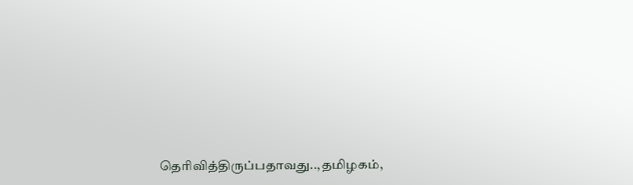தெரிவித்திருப்பதாவது..,தமிழகம்,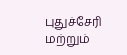புதுச்சேரி மற்றும்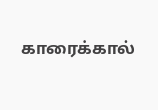காரைக்கால்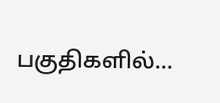பகுதிகளில்…